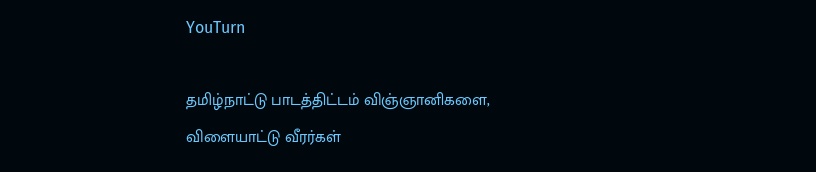YouTurn

தமிழ்நாட்டு பாடத்திட்டம் விஞ்ஞானிகளை, விளையாட்டு வீரர்கள்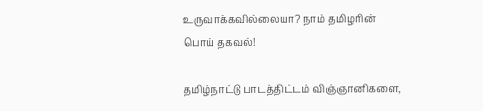உருவாக்கவில்லையா? நாம் தமிழரின் பொய் தகவல்!

தமிழ்நாட்டு பாடத்திட்டம் விஞ்ஞானிகளை,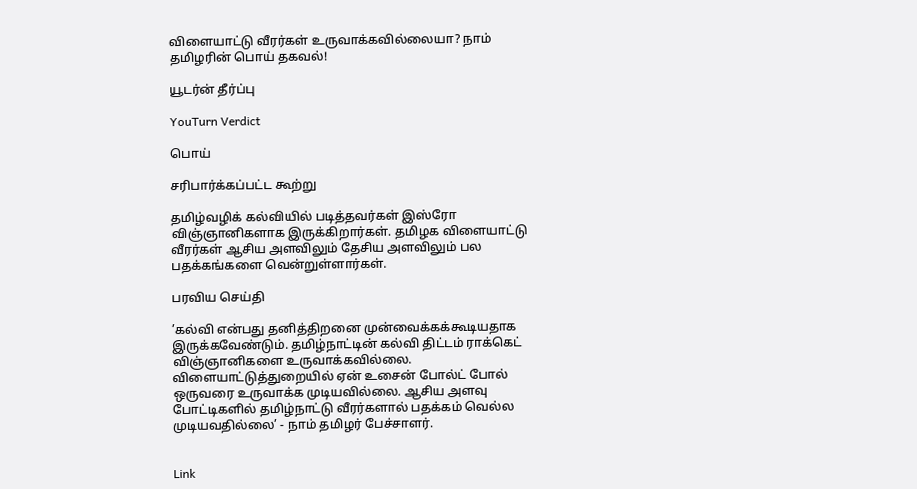விளையாட்டு வீரர்கள் உருவாக்கவில்லையா? நாம் தமிழரின் பொய் தகவல்!

யூடர்ன் தீர்ப்பு

YouTurn Verdict

பொய்

சரிபார்க்கப்பட்ட கூற்று

தமிழ்வழிக் கல்வியில் படித்தவர்கள் இஸ்ரோ விஞ்ஞானிகளாக இருக்கிறார்கள். தமிழக விளையாட்டு வீரர்கள் ஆசிய அளவிலும் தேசிய அளவிலும் பல பதக்கங்களை வென்றுள்ளார்கள்.

பரவிய செய்தி

’கல்வி என்பது தனித்திறனை முன்வைக்கக்கூடியதாக இருக்கவேண்டும். தமிழ்நாட்டின் கல்வி திட்டம் ராக்கெட் விஞ்ஞானிகளை உருவாக்கவில்லை. விளையாட்டுத்துறையில் ஏன் உசைன் போல்ட் போல் ஒருவரை உருவாக்க முடியவில்லை. ஆசிய அளவு போட்டிகளில் தமிழ்நாட்டு வீரர்களால் பதக்கம் வெல்ல முடியவதில்லை’ - நாம் தமிழர் பேச்சாளர்.


Link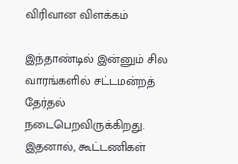விரிவான விளக்கம்

இந்தாண்டில் இன்னும் சில வாரங்களில் சட்டமன்றத் தேர்தல் நடைபெறவிருக்கிறது. இதனால், கூட்டணிகள்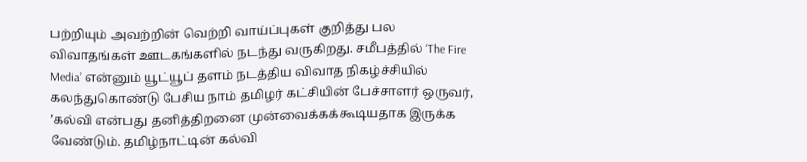பற்றியும் அவற்றின் வெற்றி வாய்ப்புகள் குறித்து பல விவாதங்கள் ஊடகங்களில் நடந்து வருகிறது. சமீபத்தில் ‘The Fire Media’ என்னும் யூட்யூப் தளம் நடத்திய விவாத நிகழ்ச்சியில் கலந்துகொண்டு பேசிய நாம் தமிழர் கட்சியின் பேச்சாளர் ஒருவர், ’கல்வி என்பது தனித்திறனை முன்வைக்கக்கூடியதாக இருக்க வேண்டும். தமிழ்நாட்டின் கல்வி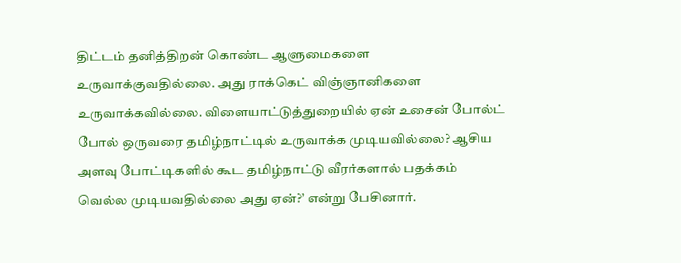திட்டம் தனித்திறன் கொண்ட ஆளுமைகளை உருவாக்குவதில்லை. அது ராக்கெட் விஞ்ஞானிகளை உருவாக்கவில்லை. விளையாட்டுத்துறையில் ஏன் உசைன் போல்ட் போல் ஒருவரை தமிழ்நாட்டில் உருவாக்க முடியவில்லை? ஆசிய அளவு போட்டிகளில் கூட தமிழ்நாட்டு வீரர்களால் பதக்கம் வெல்ல முடியவதில்லை அது ஏன்?’ என்று பேசினார்.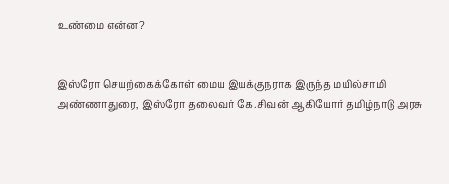உண்மை என்ன?


இஸ்ரோ செயற்கைக்கோள் மைய இயக்குநராக இருந்த மயில்சாமி அண்ணாதுரை, இஸ்ரோ தலைவர் கே.சிவன் ஆகியோர் தமிழ்நாடு அரசு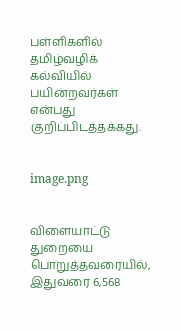பள்ளிகளில் தமிழ்வழிக் கல்வியில் பயின்றவர்கள் என்பது குறிப்பிடத்தக்கது.


image.png


விளையாட்டு துறையை பொறுத்தவரையில், இதுவரை 6,568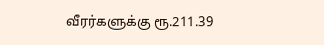வீரர்களுக்கு ரூ.211.39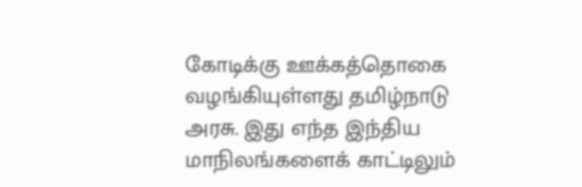கோடிக்கு ஊக்கத்தொகை வழங்கியுள்ளது தமிழ்நாடு அரசு. இது எந்த இந்திய மாநிலங்களைக் காட்டிலும்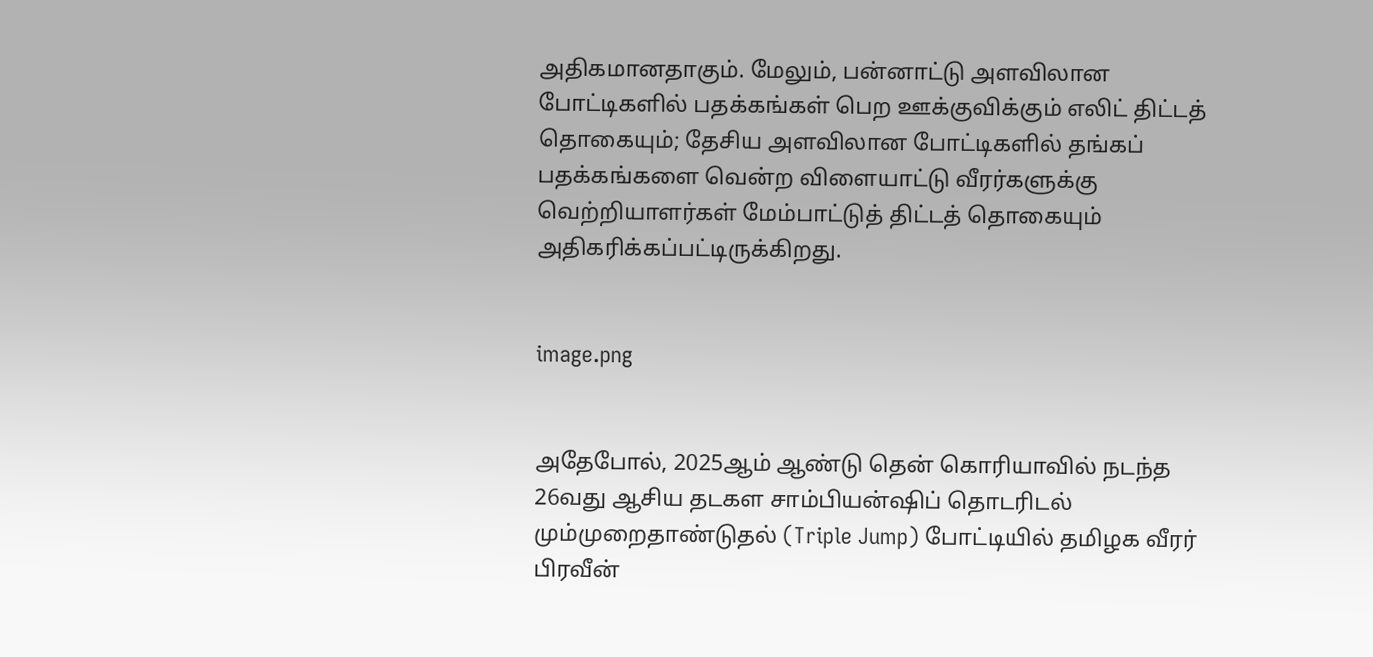அதிகமானதாகும். மேலும், பன்னாட்டு அளவிலான போட்டிகளில் பதக்கங்கள் பெற ஊக்குவிக்கும் எலிட் திட்டத் தொகையும்; தேசிய அளவிலான போட்டிகளில் தங்கப் பதக்கங்களை வென்ற விளையாட்டு வீரர்களுக்கு வெற்றியாளர்கள் மேம்பாட்டுத் திட்டத் தொகையும் அதிகரிக்கப்பட்டிருக்கிறது.


image.png


அதேபோல், 2025ஆம் ஆண்டு தென் கொரியாவில் நடந்த 26வது ஆசிய தடகள சாம்பியன்ஷிப் தொடரிடல் மும்முறைதாண்டுதல் (Triple Jump) போட்டியில் தமிழக வீரர் பிரவீன்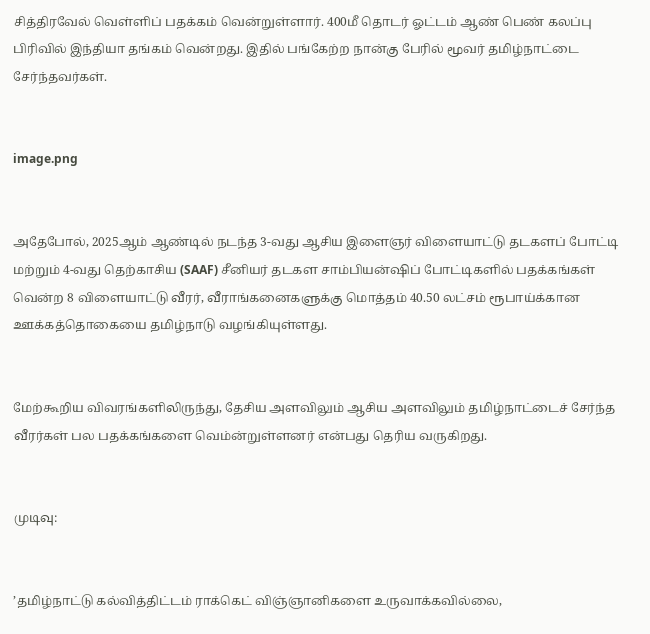சித்திரவேல் வெள்ளிப் பதக்கம் வென்றுள்ளார். 400மீ தொடர் ஓட்டம் ஆண் பெண் கலப்பு பிரிவில் இந்தியா தங்கம் வென்றது. இதில் பங்கேற்ற நான்கு பேரில் மூவர் தமிழ்நாட்டை சேர்ந்தவர்கள்.


image.png


அதேபோல், 2025ஆம் ஆண்டில் நடந்த 3-வது ஆசிய இளைஞர் விளையாட்டு தடகளப் போட்டி மற்றும் 4-வது தெற்காசிய (SAAF) சீனியர் தடகள சாம்பியன்ஷிப் போட்டிகளில் பதக்கங்கள் வென்ற 8 விளையாட்டு வீரர், வீராங்கனைகளுக்கு மொத்தம் 40.50 லட்சம் ரூபாய்க்கான ஊக்கத்தொகையை தமிழ்நாடு வழங்கியுள்ளது.


மேற்கூறிய விவரங்களிலிருந்து, தேசிய அளவிலும் ஆசிய அளவிலும் தமிழ்நாட்டைச் சேர்ந்த வீரர்கள் பல பதக்கங்களை வெம்ன்றுள்ளனர் என்பது தெரிய வருகிறது.


முடிவு:


’தமிழ்நாட்டு கல்வித்திட்டம் ராக்கெட் விஞ்ஞானிகளை உருவாக்கவில்லை,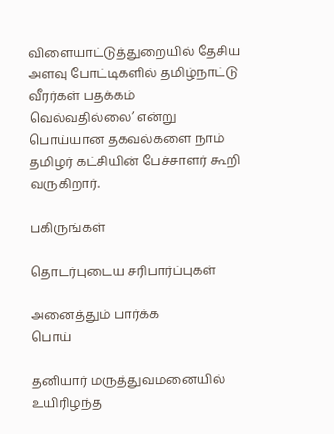விளையாட்டுத்துறையில் தேசிய அளவு போட்டிகளில் தமிழ்நாட்டு வீரர்கள் பதக்கம் வெல்வதில்லை’ என்று பொய்யான தகவல்களை நாம் தமிழர் கட்சியின் பேச்சாளர் கூறி வருகிறார்.

பகிருங்கள்

தொடர்புடைய சரிபார்ப்புகள்

அனைத்தும் பார்க்க
பொய்

தனியார் மருத்துவமனையில் உயிரிழந்த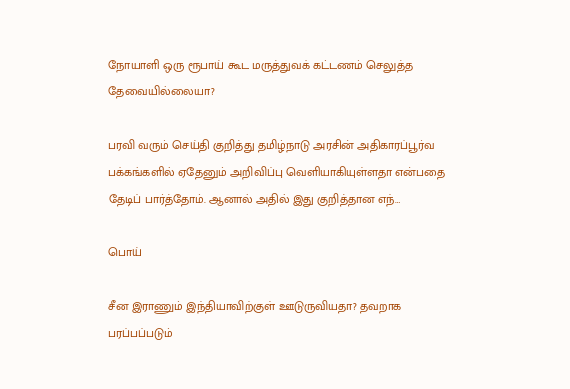நோயாளி ஒரு ரூபாய் கூட மருத்துவக் கட்டணம் செலுத்த தேவையில்லையா?

பரவி வரும் செய்தி குறித்து தமிழ்நாடு அரசின் அதிகாரப்பூர்வ பக்கங்களில் ஏதேனும் அறிவிப்பு வெளியாகியுள்ளதா என்பதை தேடிப் பார்த்தோம். ஆனால் அதில் இது குறித்தான எந்…

பொய்

சீன இராணும் இந்தியாவிற்குள் ஊடுருவியதா? தவறாக பரப்பப்படும்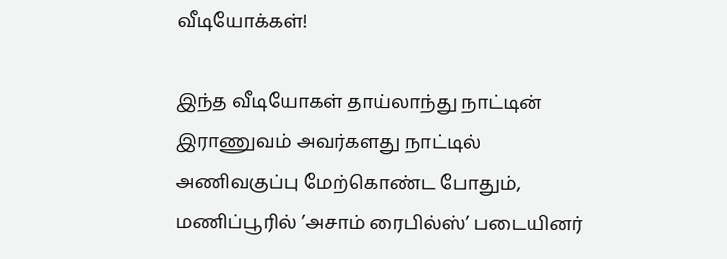வீடியோக்கள்!

இந்த வீடியோகள் தாய்லாந்து நாட்டின் இராணுவம் அவர்களது நாட்டில் அணிவகுப்பு மேற்கொண்ட போதும், மணிப்பூரில் ’அசாம் ரைபில்ஸ்’ படையினர்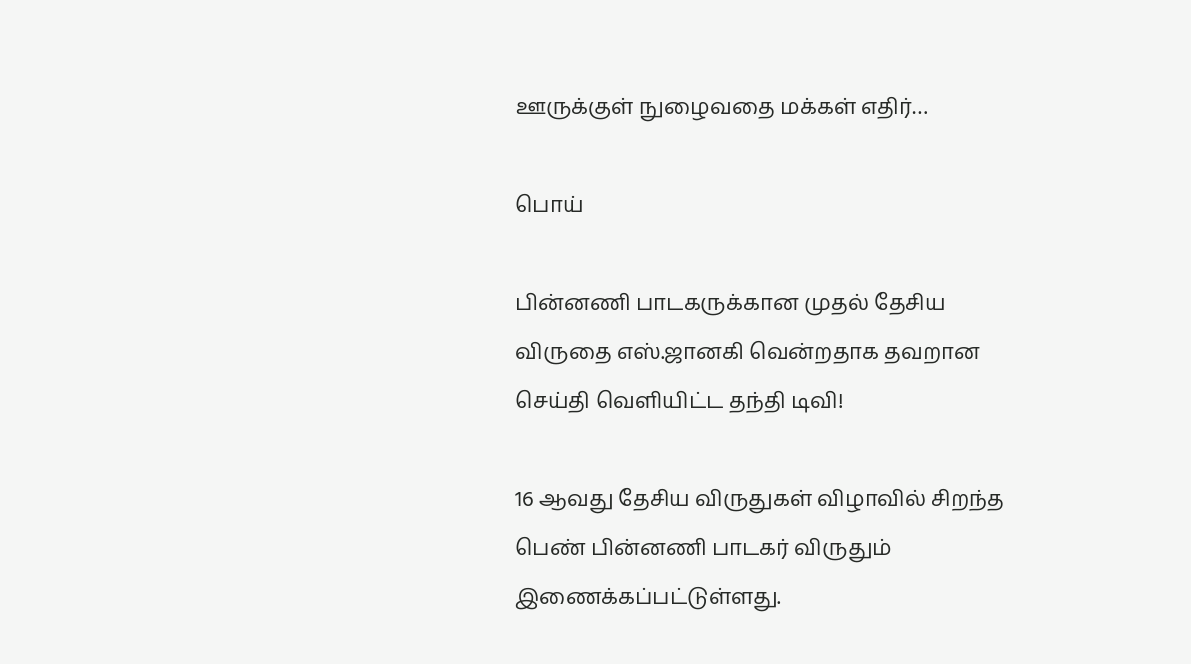ஊருக்குள் நுழைவதை மக்கள் எதிர்…

பொய்

பின்னணி பாடகருக்கான முதல் தேசிய விருதை எஸ்.ஜானகி வென்றதாக தவறான செய்தி வெளியிட்ட தந்தி டிவி!

16 ஆவது தேசிய விருதுகள் விழாவில் சிறந்த பெண் பின்னணி பாடகர் விருதும் இணைக்கப்பட்டுள்ளது.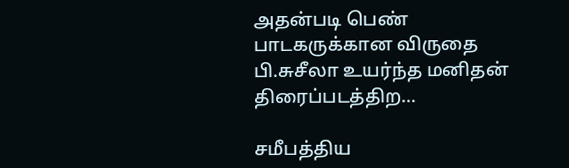அதன்படி பெண் பாடகருக்கான விருதை பி.சுசீலா உயர்ந்த மனிதன் திரைப்படத்திற…

சமீபத்திய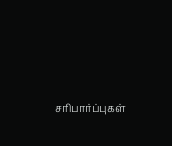சரிபார்ப்புகள்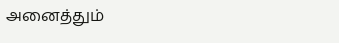அனைத்தும்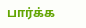பார்க்க